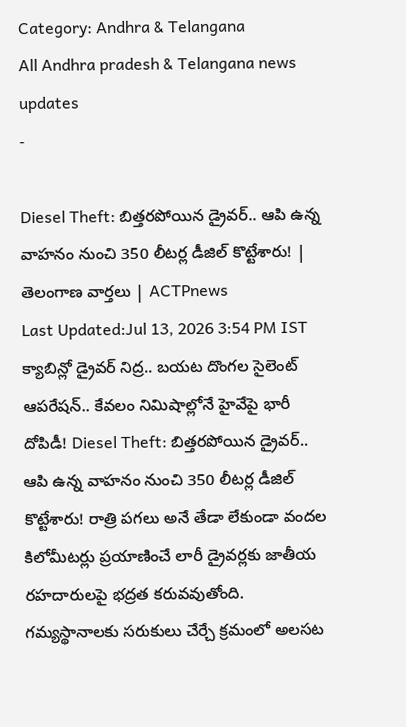Category: Andhra & Telangana
All Andhra pradesh & Telangana news updates
-

Diesel Theft: బిత్తరపోయిన డ్రైవర్.. ఆపి ఉన్న వాహనం నుంచి 350 లీటర్ల డీజిల్ కొట్టేశారు! | తెలంగాణ వార్తలు | ACTPnews
Last Updated:Jul 13, 2026 3:54 PM IST క్యాబిన్లో డ్రైవర్ నిద్ర.. బయట దొంగల సైలెంట్ ఆపరేషన్.. కేవలం నిమిషాల్లోనే హైవేపై భారీ దోపిడీ! Diesel Theft: బిత్తరపోయిన డ్రైవర్.. ఆపి ఉన్న వాహనం నుంచి 350 లీటర్ల డీజిల్ కొట్టేశారు! రాత్రి పగలు అనే తేడా లేకుండా వందల కిలోమీటర్లు ప్రయాణించే లారీ డ్రైవర్లకు జాతీయ రహదారులపై భద్రత కరువవుతోంది. గమ్యస్థానాలకు సరుకులు చేర్చే క్రమంలో అలసట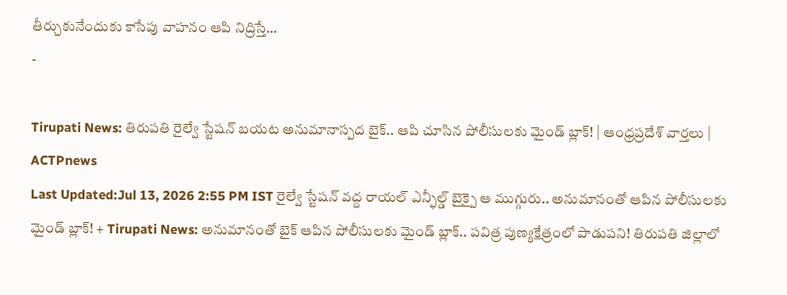తీర్చుకునేందుకు కాసేపు వాహనం ఆపి నిద్రిస్తే…
-

Tirupati News: తిరుపతి రైల్వే స్టేషన్ బయట అనుమానాస్పద బైక్.. ఆపి చూసిన పోలీసులకు మైండ్ బ్లాక్! | ఆంధ్రప్రదేశ్ వార్తలు | ACTPnews
Last Updated:Jul 13, 2026 2:55 PM IST రైల్వే స్టేషన్ వద్ద రాయల్ ఎన్ఫీల్డ్ బైక్పై ఆ ముగ్గురు.. అనుమానంతో ఆపిన పోలీసులకు మైండ్ బ్లాక్! + Tirupati News: అనుమానంతో బైక్ ఆపిన పోలీసులకు మైండ్ బ్లాక్.. పవిత్ర పుణ్యక్షేత్రంలో పాడుపని! తిరుపతి జిల్లాలో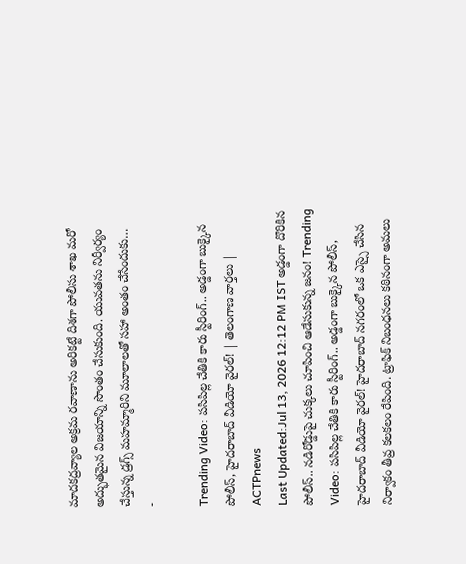మాదకద్రవ్యాల అక్రమ రవాణాను అరికట్టే దిశగా పోలీసు శాఖ మరో అద్భుతమైన విజయాన్ని సొంతం చేసుకుంది. యువతను నిర్వీర్యం చేస్తున్న డ్రగ్స్ మహమ్మారిని మూలాలతో సహా అంతం చేసేందుకు…
-

Trending Video: పసిపిల్ల చేతికి కారు స్టీరింగ్.. అడ్డంగా బుక్కైన పోలీస్, హైదరాబాద్ వీడియో వైరల్! | తెలంగాణ వార్తలు | ACTPnews
Last Updated:Jul 13, 2026 12:12 PM IST అడ్డంగా దొరికిన పోలీస్.. నడిరోడ్డుపై చుక్కలు చూపించి ఆడేసుకున్న జనం! Trending Video: పసిపిల్ల చేతికి కారు స్టీరింగ్.. అడ్డంగా బుక్కైన పోలీస్, హైదరాబాద్ వీడియో వైరల్! హైదరాబాద్ నగరంలో ఒక ఎస్సై చేసిన నిర్వాకం తీవ్ర కలకలం రేపింది. ట్రాఫిక్ నిబంధనలు కఠినంగా అమలు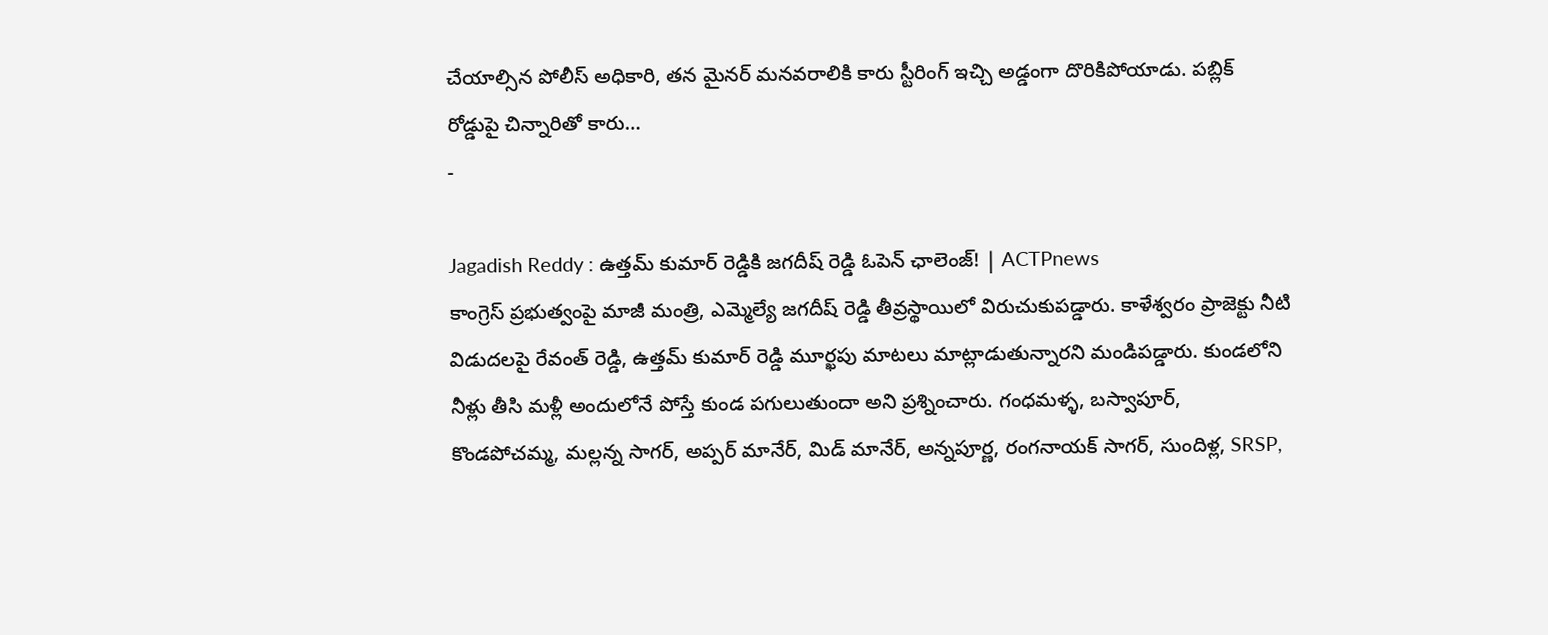చేయాల్సిన పోలీస్ అధికారి, తన మైనర్ మనవరాలికి కారు స్టీరింగ్ ఇచ్చి అడ్డంగా దొరికిపోయాడు. పబ్లిక్ రోడ్డుపై చిన్నారితో కారు…
-

Jagadish Reddy : ఉత్తమ్ కుమార్ రెడ్డికి జగదీష్ రెడ్డి ఓపెన్ ఛాలెంజ్! | ACTPnews
కాంగ్రెస్ ప్రభుత్వంపై మాజీ మంత్రి, ఎమ్మెల్యే జగదీష్ రెడ్డి తీవ్రస్థాయిలో విరుచుకుపడ్డారు. కాళేశ్వరం ప్రాజెక్టు నీటి విడుదలపై రేవంత్ రెడ్డి, ఉత్తమ్ కుమార్ రెడ్డి మూర్ఖపు మాటలు మాట్లాడుతున్నారని మండిపడ్డారు. కుండలోని నీళ్లు తీసి మళ్లీ అందులోనే పోస్తే కుండ పగులుతుందా అని ప్రశ్నించారు. గంధమళ్ళ, బస్వాపూర్, కొండపోచమ్మ, మల్లన్న సాగర్, అప్పర్ మానేర్, మిడ్ మానేర్, అన్నపూర్ణ, రంగనాయక్ సాగర్, సుందిళ్ల, SRSP,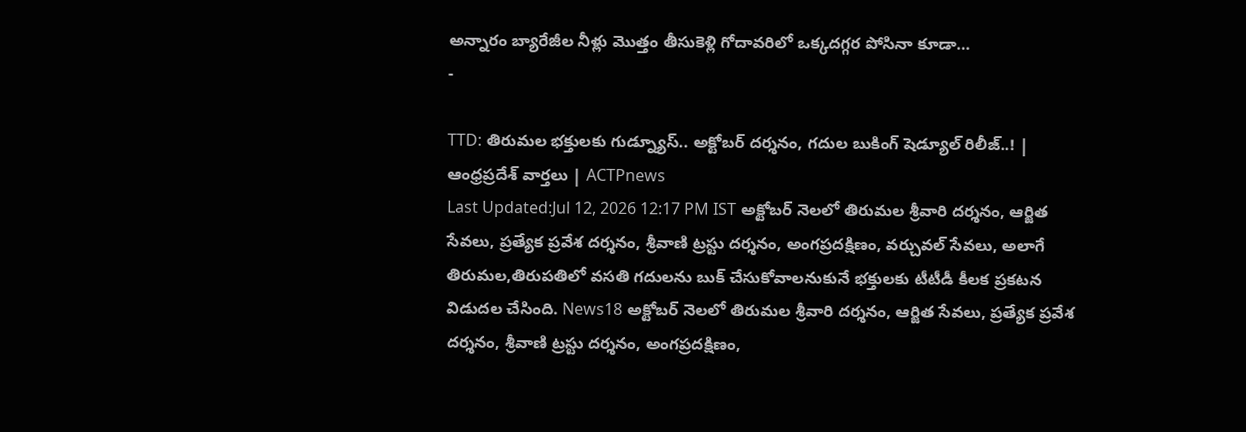అన్నారం బ్యారేజీల నీళ్లు మొత్తం తీసుకెళ్లి గోదావరిలో ఒక్కదగ్గర పోసినా కూడా…
-

TTD: తిరుమల భక్తులకు గుడ్న్యూస్.. అక్టోబర్ దర్శనం, గదుల బుకింగ్ షెడ్యూల్ రిలీజ్..! | ఆంధ్రప్రదేశ్ వార్తలు | ACTPnews
Last Updated:Jul 12, 2026 12:17 PM IST అక్టోబర్ నెలలో తిరుమల శ్రీవారి దర్శనం, ఆర్జిత సేవలు, ప్రత్యేక ప్రవేశ దర్శనం, శ్రీవాణి ట్రస్టు దర్శనం, అంగప్రదక్షిణం, వర్చువల్ సేవలు, అలాగే తిరుమల,తిరుపతిలో వసతి గదులను బుక్ చేసుకోవాలనుకునే భక్తులకు టీటీడీ కీలక ప్రకటన విడుదల చేసింది. News18 అక్టోబర్ నెలలో తిరుమల శ్రీవారి దర్శనం, ఆర్జిత సేవలు, ప్రత్యేక ప్రవేశ దర్శనం, శ్రీవాణి ట్రస్టు దర్శనం, అంగప్రదక్షిణం,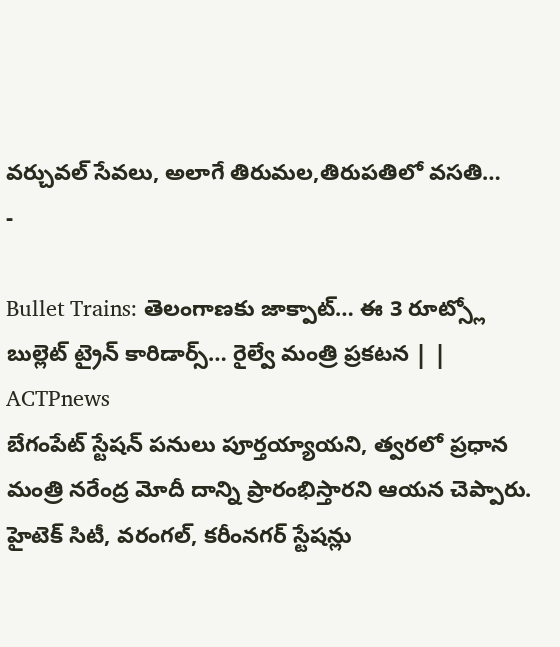వర్చువల్ సేవలు, అలాగే తిరుమల,తిరుపతిలో వసతి…
-

Bullet Trains: తెలంగాణకు జాక్పాట్… ఈ 3 రూట్స్లో బుల్లెట్ ట్రైన్ కారిడార్స్… రైల్వే మంత్రి ప్రకటన | | ACTPnews
బేగంపేట్ స్టేషన్ పనులు పూర్తయ్యాయని, త్వరలో ప్రధాన మంత్రి నరేంద్ర మోదీ దాన్ని ప్రారంభిస్తారని ఆయన చెప్పారు. హైటెక్ సిటీ, వరంగల్, కరీంనగర్ స్టేషన్లు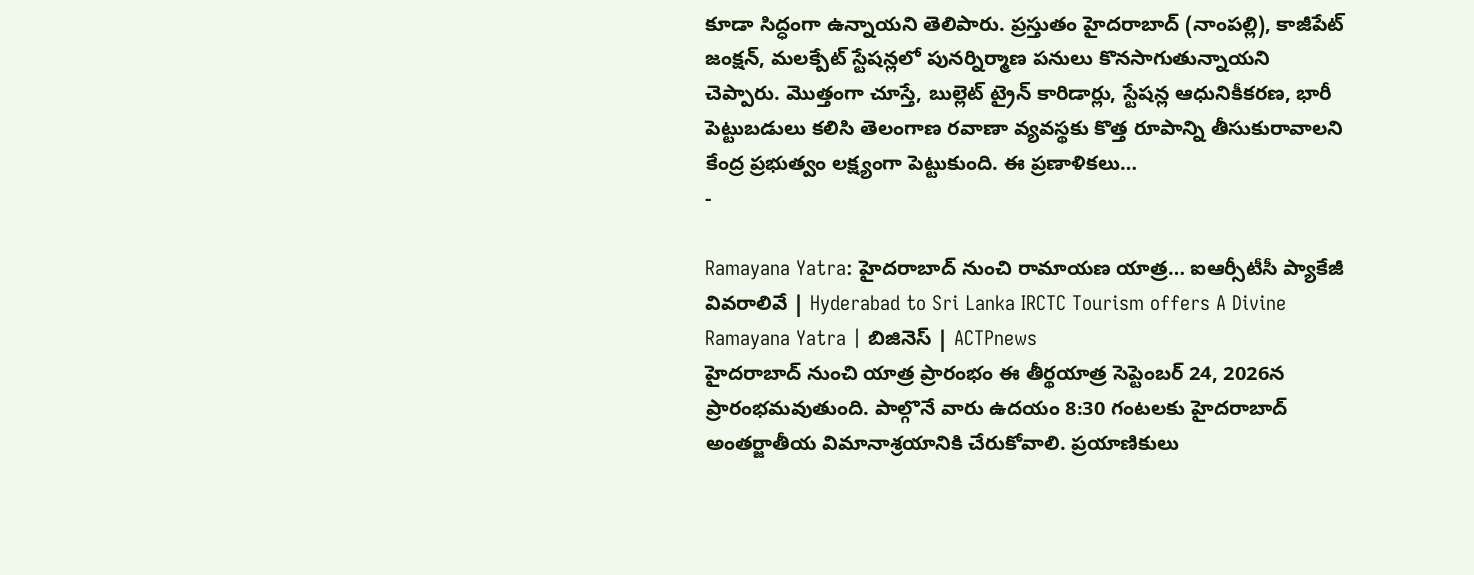కూడా సిద్ధంగా ఉన్నాయని తెలిపారు. ప్రస్తుతం హైదరాబాద్ (నాంపల్లి), కాజీపేట్ జంక్షన్, మలక్పేట్ స్టేషన్లలో పునర్నిర్మాణ పనులు కొనసాగుతున్నాయని చెప్పారు. మొత్తంగా చూస్తే, బుల్లెట్ ట్రైన్ కారిడార్లు, స్టేషన్ల ఆధునికీకరణ, భారీ పెట్టుబడులు కలిసి తెలంగాణ రవాణా వ్యవస్థకు కొత్త రూపాన్ని తీసుకురావాలని కేంద్ర ప్రభుత్వం లక్ష్యంగా పెట్టుకుంది. ఈ ప్రణాళికలు…
-

Ramayana Yatra: హైదరాబాద్ నుంచి రామాయణ యాత్ర… ఐఆర్సీటీసీ ప్యాకేజీ వివరాలివే | Hyderabad to Sri Lanka IRCTC Tourism offers A Divine Ramayana Yatra | బిజినెస్ | ACTPnews
హైదరాబాద్ నుంచి యాత్ర ప్రారంభం ఈ తీర్థయాత్ర సెప్టెంబర్ 24, 2026న ప్రారంభమవుతుంది. పాల్గొనే వారు ఉదయం 8:30 గంటలకు హైదరాబాద్ అంతర్జాతీయ విమానాశ్రయానికి చేరుకోవాలి. ప్రయాణికులు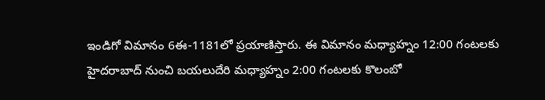ఇండిగో విమానం 6ఈ-1181లో ప్రయాణిస్తారు. ఈ విమానం మధ్యాహ్నం 12:00 గంటలకు హైదరాబాద్ నుంచి బయలుదేరి మధ్యాహ్నం 2:00 గంటలకు కొలంబో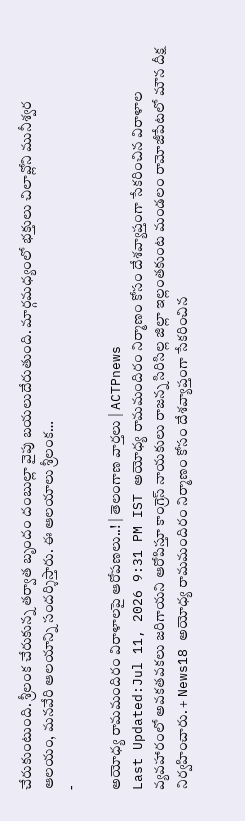చేరుకుంటుంది. శ్రీలంక చేరుకున్న తర్వాత బృందం దంబుల్లా వైపు బయలుదేరుతుంది. మార్గమధ్యంలో భక్తులు చిలావ్లోని మునీశ్వర ఆలయం, మనవేరి ఆలయాన్ని సందర్శిస్తారు. ఈ ఆలయాలు శ్రీలంక…
-

అయోధ్య రామమందిరం విరాళాలపై ఆరోపణలు..! | తెలంగాణ వార్తలు | ACTPnews
Last Updated:Jul 11, 2026 9:31 PM IST అయోధ్య రామమందిరం నిర్మాణం కోసం దేశవ్యాప్తంగా సేకరించిన విరాళాల వ్యవహారంలో అవకతవకలు జరిగాయని ఆరోపిస్తూ కాంగ్రెస్ నాయకులు రాజన్న సిరిసిల్ల జిల్లా ఇల్లంతకుంట మండలం రామోజీపేటలో మౌన దీక్ష నిర్వహించారు. + News18 అయోధ్య రామమందిరం నిర్మాణం కోసం దేశవ్యాప్తంగా సేకరించిన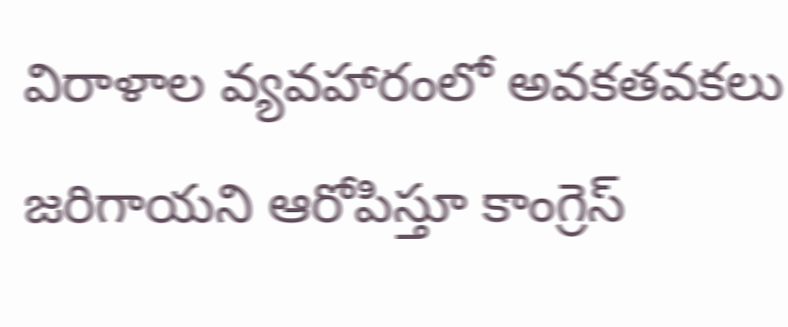విరాళాల వ్యవహారంలో అవకతవకలు జరిగాయని ఆరోపిస్తూ కాంగ్రెస్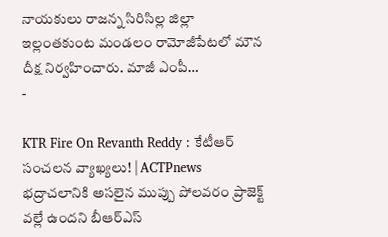నాయకులు రాజన్న సిరిసిల్ల జిల్లా ఇల్లంతకుంట మండలం రామోజీపేటలో మౌన దీక్ష నిర్వహించారు. మాజీ ఎంపీ…
-

KTR Fire On Revanth Reddy : కేటీఆర్ సంచలన వ్యాఖ్యలు! | ACTPnews
భద్రాచలానికి అసలైన ముప్పు పోలవరం ప్రాజెక్ట్ వల్లే ఉందని బీఆర్ఎస్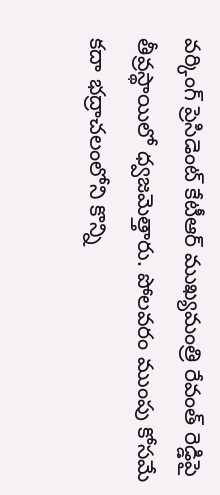వర్కింగ్ ప్రెసిడెంట్ కేటీఆర్ ముఖ్యమంత్రి రేవంత్ రెడ్డిపై తీవ్రస్థాయిలో ధ్వజమెత్తారు. పోలవరం ముంపు కోసమే కదా భద్రాచలంలోని కొన్ని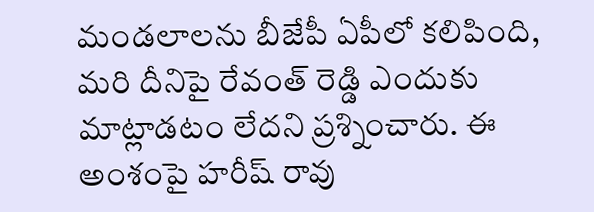మండలాలను బీజేపీ ఏపీలో కలిపింది, మరి దీనిపై రేవంత్ రెడ్డి ఎందుకు మాట్లాడటం లేదని ప్రశ్నించారు. ఈ అంశంపై హరీష్ రావు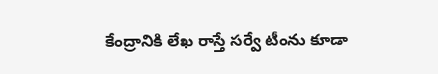కేంద్రానికి లేఖ రాస్తే సర్వే టీంను కూడా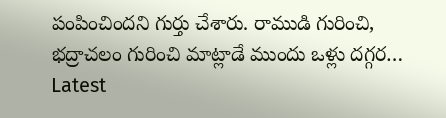పంపించిందని గుర్తు చేశారు. రాముడి గురించి, భద్రాచలం గురించి మాట్లాడే ముందు ఒళ్లు దగ్గర…
Latest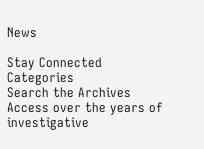News

Stay Connected
Categories
Search the Archives
Access over the years of investigative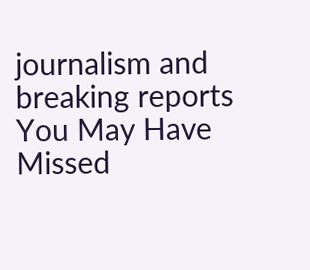journalism and breaking reports
You May Have Missed